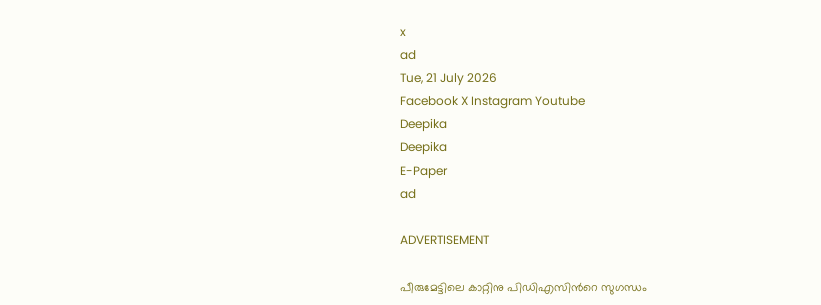x
ad
Tue, 21 July 2026
Facebook X Instagram Youtube
Deepika
Deepika
E-Paper
ad

ADVERTISEMENT

പീരുമേട്ടിലെ കാറ്റിനു പിഡിഎസിന്‍റെ സുഗന്ധം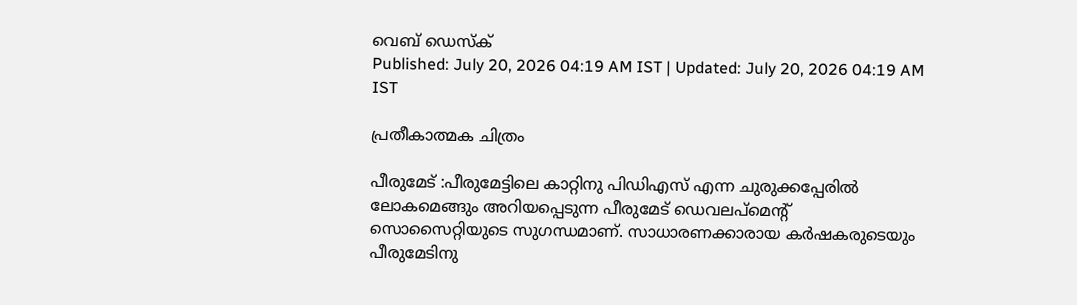വെബ് ഡെസ്ക്
Published: July 20, 2026 04:19 AM IST | Updated: July 20, 2026 04:19 AM IST

പ്രതീകാത്മക ചിത്രം

പീരുമേട് :പീരുമേട്ടിലെ കാറ്റിനു പിഡിഎസ് എന്ന ചുരുക്കപ്പേരിൽ ലോകമെങ്ങും അറിയപ്പെടുന്ന പീരുമേട് ഡെവലപ്മെന്‍റ് സൊസൈറ്റിയുടെ സുഗന്ധമാണ്. സാധാരണക്കാരായ കർഷകരുടെയും പീരുമേടിനു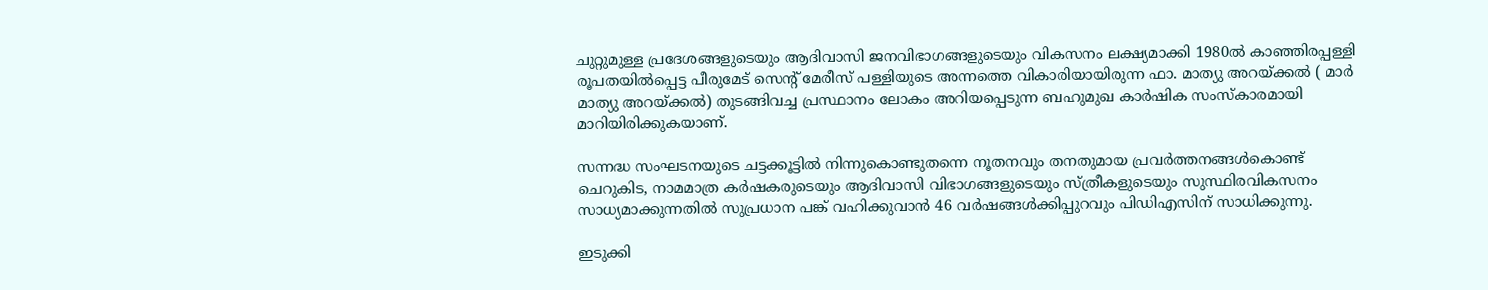ചുറ്റുമുള്ള പ്രദേശങ്ങളുടെയും ആദിവാസി ജനവിഭാഗങ്ങളുടെയും വികസനം ലക്ഷ്യമാക്കി 1980ൽ കാഞ്ഞിരപ്പള്ളി രൂപതയിൽപ്പെട്ട പീരുമേട് സെന്‍റ് മേരീസ് പള്ളിയുടെ അന്നത്തെ വികാരിയായിരുന്ന ഫാ. മാത്യു അറയ്ക്കൽ ( മാർ മാത്യു അറയ്ക്കൽ) തുടങ്ങിവച്ച പ്രസ്ഥാനം ലോകം അറിയപ്പെടുന്ന ബഹുമുഖ കാർഷിക സംസ്കാരമായി മാറിയിരിക്കുകയാണ്.

സന്നദ്ധ സംഘടനയുടെ ചട്ടക്കൂട്ടിൽ നിന്നുകൊണ്ടുതന്നെ നൂതനവും തനതുമായ പ്രവർത്തനങ്ങൾകൊണ്ട് ചെറുകിട, നാമമാത്ര കർഷകരുടെയും ആദിവാസി വിഭാഗങ്ങളുടെയും സ്ത്രീകളുടെയും സുസ്ഥിരവികസനം സാധ്യമാക്കുന്നതിൽ സുപ്രധാന പങ്ക് വഹിക്കുവാൻ 46 വർഷങ്ങൾക്കിപ്പുറവും പിഡിഎസിന് സാധിക്കുന്നു.

ഇടുക്കി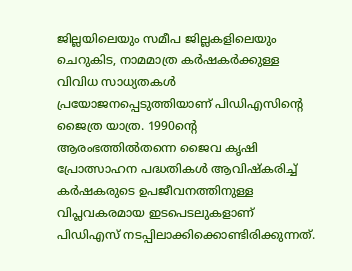ജില്ലയിലെയും സമീപ ജില്ലകളിലെയും ചെറുകിട, നാമമാത്ര കർഷകർക്കുള്ള വിവിധ സാധ്യതകൾ പ്രയോജനപ്പെടുത്തിയാണ് പിഡിഎസിന്‍റെ ജൈത്ര യാത്ര. 1990ന്‍റെ ആരംഭത്തിൽതന്നെ ജൈവ കൃഷി പ്രോത്സാഹന പദ്ധതികൾ ആവിഷ്കരിച്ച് കർഷകരുടെ ഉപജീവനത്തിനുള്ള വിപ്ലവകരമായ ഇടപെടലുകളാണ് പിഡിഎസ് നടപ്പിലാക്കിക്കൊണ്ടിരിക്കുന്നത്.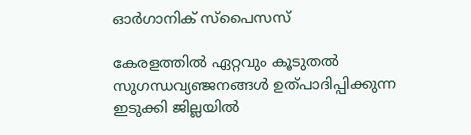ഓർഗാനിക് സ്പൈസസ്

കേരളത്തിൽ ഏറ്റവും കൂടുതൽ സുഗന്ധവ്യഞ്ജനങ്ങൾ ഉത്പാദിപ്പിക്കുന്ന ഇടുക്കി ജില്ലയിൽ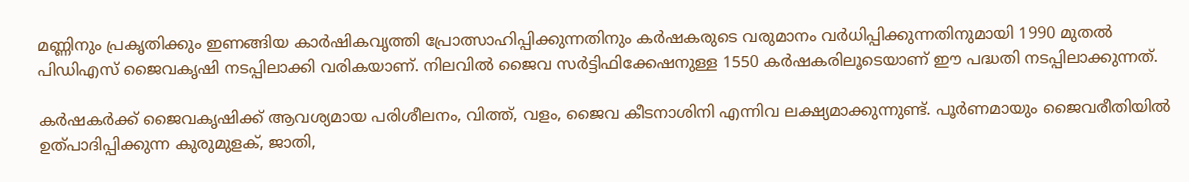മണ്ണിനും പ്രകൃതിക്കും ഇണങ്ങിയ കാർഷികവൃത്തി പ്രോത്സാഹിപ്പിക്കുന്നതിനും കർഷകരുടെ വരുമാനം വർധിപ്പിക്കുന്നതിനുമായി 1990 മുതൽ പിഡിഎസ് ജൈവകൃഷി നടപ്പിലാക്കി വരികയാണ്. നിലവിൽ ജൈവ സർട്ടിഫിക്കേഷനുള്ള 1550 കർഷകരിലൂടെയാണ് ഈ പദ്ധതി നടപ്പിലാക്കുന്നത്.

കർഷകർക്ക് ജൈവകൃഷിക്ക് ആവശ്യമായ പരിശീലനം, വിത്ത്, വളം, ജൈവ കീടനാശിനി എന്നിവ ലക്ഷ്യമാക്കുന്നുണ്ട്. പൂർണമായും ജൈവരീതിയിൽ ഉത്പാദിപ്പിക്കുന്ന കുരുമുളക്, ജാതി,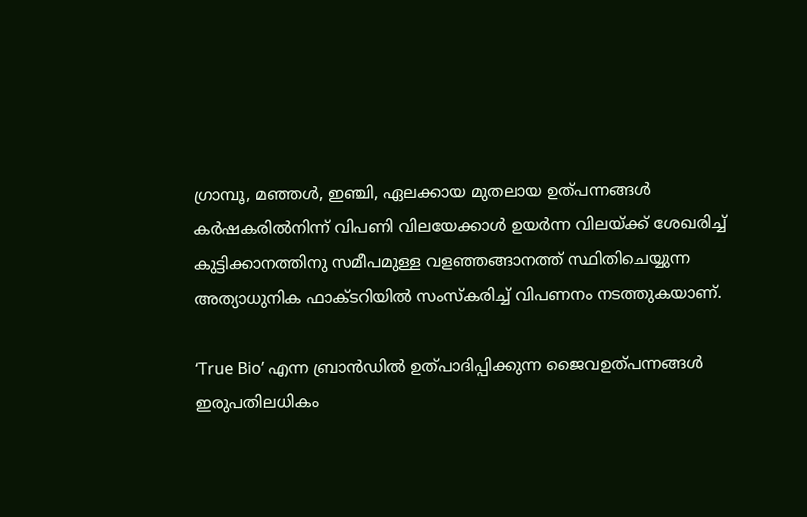ഗ്രാമ്പൂ, മഞ്ഞൾ, ഇഞ്ചി, ഏലക്കായ മുതലായ ഉത്പന്നങ്ങൾ കർഷകരിൽനിന്ന് വിപണി വിലയേക്കാൾ ഉയർന്ന വിലയ്ക്ക് ശേഖരിച്ച് കുട്ടിക്കാനത്തിനു സമീപമുള്ള വളഞ്ഞങ്ങാനത്ത് സ്ഥിതിചെയ്യുന്ന അത്യാധുനിക ഫാക്‌ടറിയിൽ സംസ്കരിച്ച് വിപണനം നടത്തുകയാണ്.

‘True Bio’ എന്ന ബ്രാൻഡിൽ ഉത്പാദിപ്പിക്കുന്ന ജൈവഉത്പന്നങ്ങൾ ഇരുപതിലധികം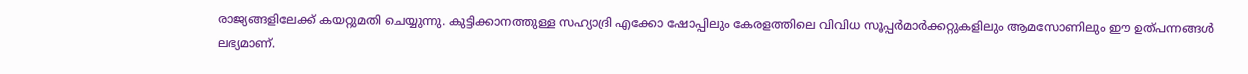രാജ്യങ്ങളിലേക്ക് കയറ്റുമതി ചെയ്യുന്നു. കുട്ടിക്കാനത്തുള്ള സഹ്യാദ്രി എക്കോ ഷോപ്പിലും കേരളത്തിലെ വിവിധ സൂപ്പർമാർക്കറ്റുകളിലും ആമസോണിലും ഈ ഉത്പന്നങ്ങൾ ലഭ്യമാണ്.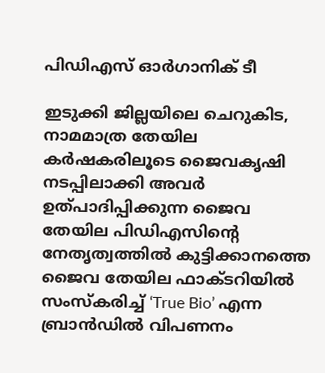പിഡിഎസ് ഓർഗാനിക് ടീ

ഇടുക്കി ജില്ലയിലെ ചെറുകിട, നാമമാത്ര തേയില കർഷകരിലൂടെ ജൈവകൃഷി നടപ്പിലാക്കി അവർ ഉത്പാദിപ്പിക്കുന്ന ജൈവ തേയില പിഡിഎസിന്‍റെ നേതൃത്വത്തിൽ കുട്ടിക്കാനത്തെ ജൈവ തേയില ഫാക്‌ടറിയിൽ സംസ്കരിച്ച് ‘True Bio’ എന്ന ബ്രാൻഡിൽ വിപണനം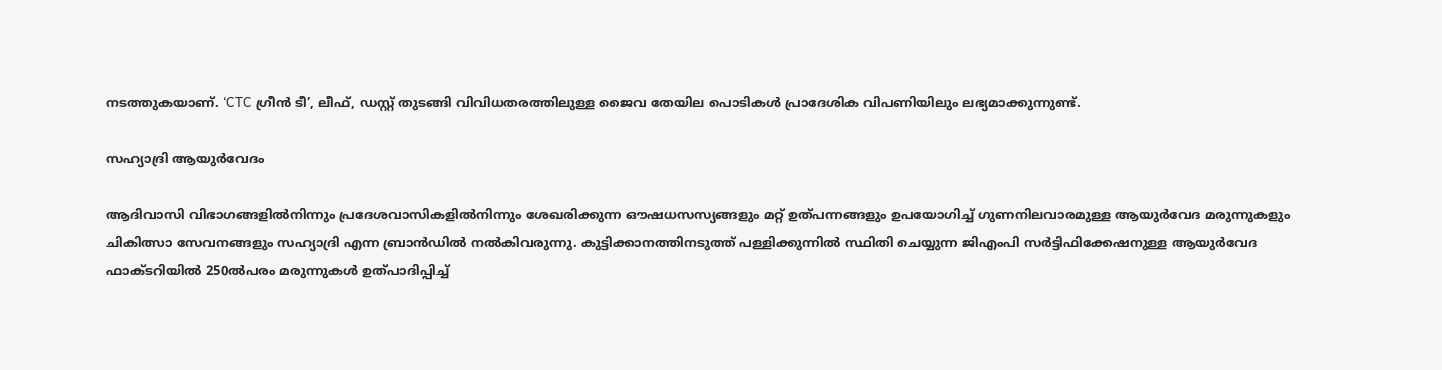നടത്തുകയാണ്. ‘CTC ഗ്രീൻ ടീ’, ലീഫ്, ഡസ്റ്റ് തുടങ്ങി വിവിധതരത്തിലുള്ള ജൈവ തേയില പൊടികൾ പ്രാദേശിക വിപണിയിലും ലഭ്യമാക്കുന്നുണ്ട്.

സഹ്യാദ്രി ആയുർവേദം

ആദിവാസി വിഭാഗങ്ങളിൽനിന്നും പ്രദേശവാസികളിൽനിന്നും ശേഖരിക്കുന്ന ഔഷധസസ്യങ്ങളും മറ്റ് ഉത്പന്നങ്ങളും ഉപയോഗിച്ച് ഗുണനിലവാരമുള്ള ആയുർവേദ മരുന്നുകളും ചികിത്സാ സേവനങ്ങളും സഹ്യാദ്രി എന്ന ബ്രാൻഡിൽ നൽകിവരുന്നു. കുട്ടിക്കാനത്തിനടുത്ത് പള്ളിക്കുന്നിൽ സ്ഥിതി ചെയ്യുന്ന ജിഎംപി സർട്ടിഫിക്കേഷനുള്ള ആയുർവേദ ഫാക്‌ടറിയിൽ 250ൽപരം മരുന്നുകൾ ഉത്പാദിപ്പിച്ച്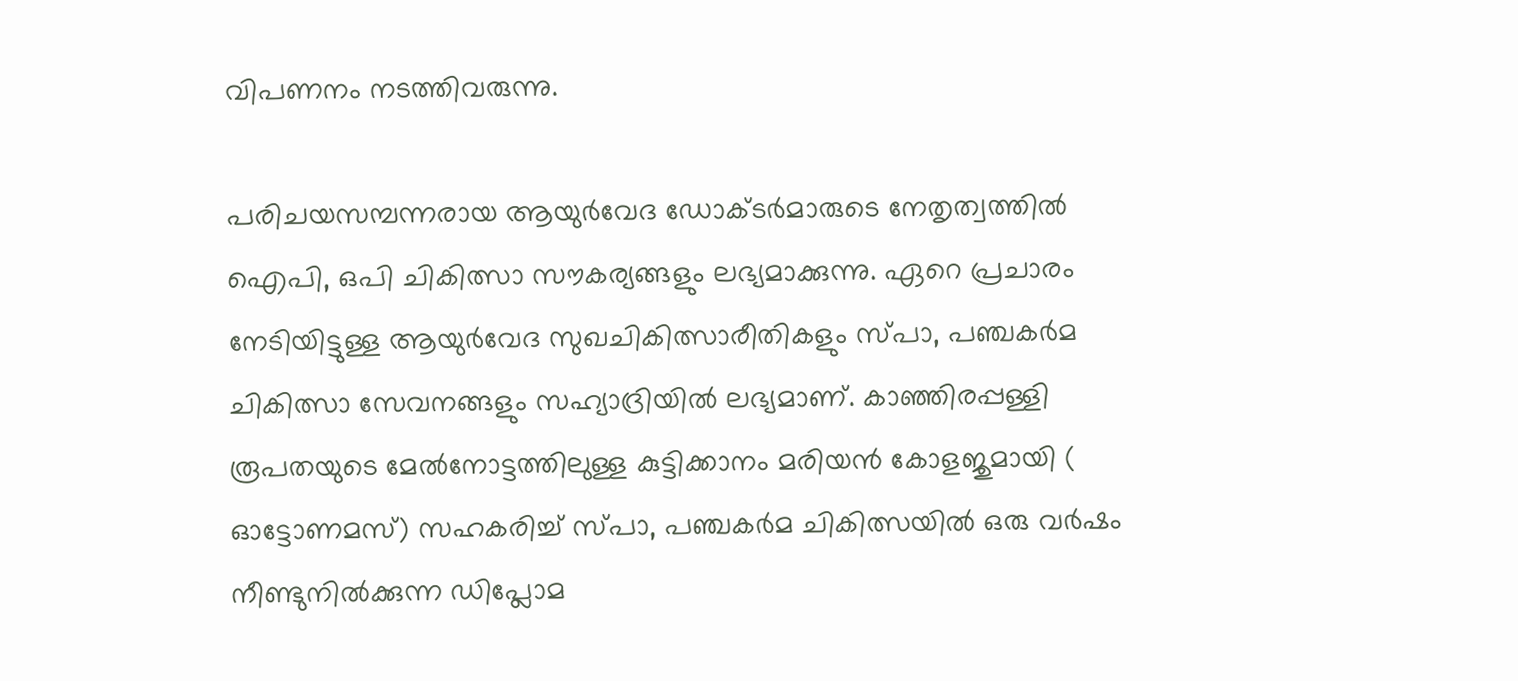വിപണനം നടത്തിവരുന്നു.

പരിചയസമ്പന്നരായ ആയുർവേദ ഡോക്‌ടർമാരുടെ നേതൃത്വത്തിൽ ഐപി, ഒപി ചികിത്സാ സൗകര്യങ്ങളും ലഭ്യമാക്കുന്നു. ഏറെ പ്രചാരം നേടിയിട്ടുള്ള ആയുർവേദ സുഖചികിത്സാരീതികളും സ്പാ, പഞ്ചകർമ ചികിത്സാ സേവനങ്ങളും സഹ്യാദ്രിയിൽ ലഭ്യമാണ്. കാഞ്ഞിരപ്പള്ളി രൂപതയുടെ മേൽനോട്ടത്തിലുള്ള കുട്ടിക്കാനം മരിയൻ കോളജുമായി ( ഓട്ടോണമസ്) സഹകരിച്ച് സ്പാ, പഞ്ചകർമ ചികിത്സയിൽ ഒരു വർഷം നീണ്ടുനിൽക്കുന്ന ഡിപ്ലോമ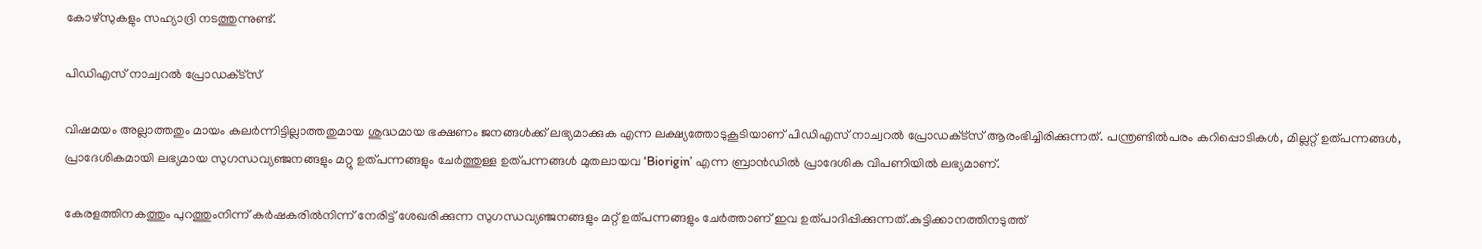കോഴ്സുകളും സഹ്യാദ്രി നടത്തുന്നുണ്ട്.

പിഡിഎസ് നാച്വറൽ പ്രോഡക്‌ട്സ്

വിഷമയം അല്ലാത്തതും മായം കലർന്നിട്ടില്ലാത്തതുമായ ശുദ്ധമായ ഭക്ഷണം ജനങ്ങൾക്ക് ലഭ്യമാക്കുക എന്ന ലക്ഷ്യത്തോടുകൂടിയാണ് പിഡിഎസ് നാച്വറൽ പ്രോഡക്‌ട്സ് ആരംഭിച്ചിരിക്കുന്നത്. പന്ത്രണ്ടിൽപരം കറിപ്പൊടികൾ, മില്ലറ്റ് ഉത്പന്നങ്ങൾ, പ്രാദേശികമായി ലഭ്യമായ സുഗന്ധവ്യഞ്ജനങ്ങളും മറ്റു ഉത്പന്നങ്ങളും ചേർത്തുള്ള ഉത്പന്നങ്ങൾ മുതലായവ ‘Biorigin’ എന്ന ബ്രാൻഡിൽ പ്രാദേശിക വിപണിയിൽ ലഭ്യമാണ്.

കേരളത്തിനകത്തും പുറത്തുംനിന്ന് കർഷകരിൽനിന്ന് നേരിട്ട് ശേഖരിക്കുന്ന സുഗന്ധവ്യഞ്ജനങ്ങളും മറ്റ് ഉത്പന്നങ്ങളും ചേർത്താണ് ഇവ ഉത്പാദിപ്പിക്കുന്നത്.കുട്ടിക്കാനത്തിനടുത്ത്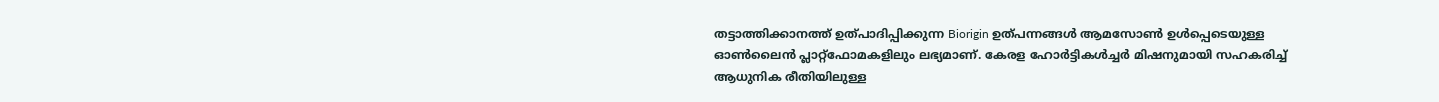തട്ടാത്തിക്കാനത്ത് ഉത്പാദിപ്പിക്കുന്ന Biorigin ഉത്പന്നങ്ങൾ ആമസോൺ ഉൾപ്പെടെയുള്ള ഓൺലൈൻ പ്ലാറ്റ്ഫോമകളിലും ലഭ്യമാണ്. കേരള ഹോർട്ടികൾച്ചർ മിഷനുമായി സഹകരിച്ച് ആധുനിക രീതിയിലുള്ള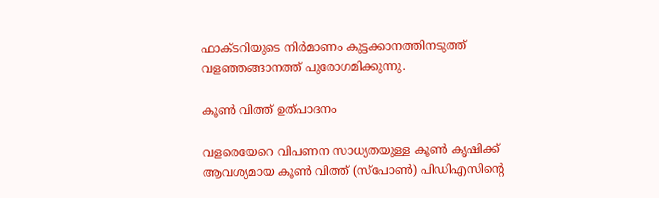ഫാക്‌ടറിയുടെ നിർമാണം കുട്ടക്കാനത്തിനടുത്ത് വളഞ്ഞങ്ങാനത്ത് പുരോഗമിക്കുന്നു.

കൂൺ വിത്ത് ഉത്പാദനം

വളരെയേറെ വിപണന സാധ്യതയുള്ള കൂൺ കൃഷിക്ക് ആവശ്യമായ കൂൺ വിത്ത് (സ്പോൺ) പിഡിഎസിന്‍റെ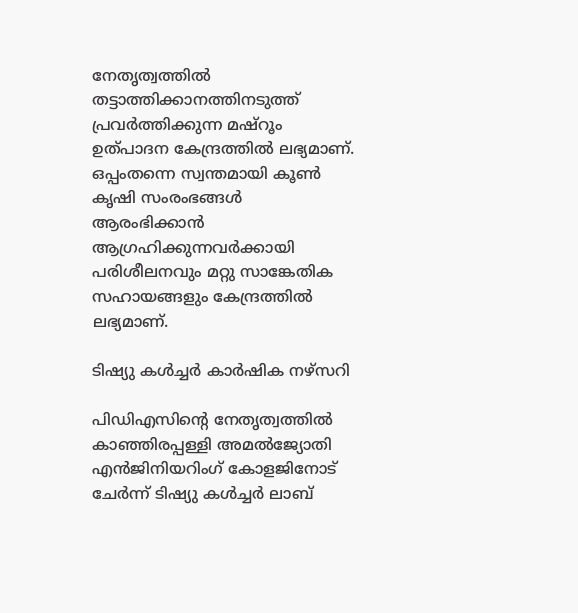നേതൃത്വത്തിൽ തട്ടാത്തിക്കാനത്തിനടുത്ത് പ്രവർത്തിക്കുന്ന മഷ്റൂം ഉത്പാദന കേന്ദ്രത്തിൽ ലഭ്യമാണ്. ഒപ്പംതന്നെ സ്വന്തമായി കൂൺ കൃഷി സംരംഭങ്ങൾ ആരംഭിക്കാൻ ആഗ്രഹിക്കുന്നവർക്കായി പരിശീലനവും മറ്റു സാങ്കേതിക സഹായങ്ങളും കേന്ദ്രത്തിൽ ലഭ്യമാണ്.

ടിഷ്യു കൾച്ചർ കാർഷിക നഴ്സറി

പിഡിഎസിന്‍റെ നേതൃത്വത്തിൽ കാഞ്ഞിരപ്പള്ളി അമൽജ്യോതി എൻജിനിയറിംഗ് കോളജിനോട് ചേർന്ന് ടിഷ്യു കൾച്ചർ ലാബ്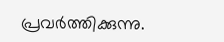പ്രവർത്തിക്കുന്നു.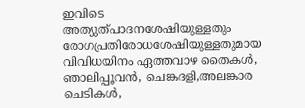ഇവിടെ അത്യുത്പാദനശേഷിയുള്ളതും രോഗപ്രതിരോധശേഷിയുള്ളതുമായ വിവിധയിനം ഏത്തവാഴ തൈകൾ, ഞാലിപ്പൂവൻ, ചെങ്കദളി,അലങ്കാര ചെടികൾ,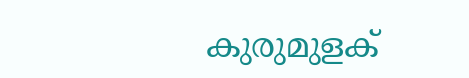കുരുമുളക്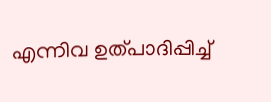എന്നിവ ഉത്പാദിപ്പിച്ച്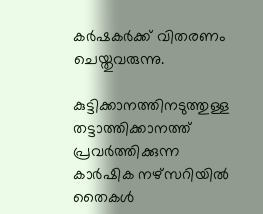കർഷകർക്ക് വിതരണം ചെയ്തുവരുന്നു.

കുട്ടിക്കാനത്തിനടുത്തുള്ള തട്ടാത്തിക്കാനത്ത് പ്രവർത്തിക്കുന്ന കാർഷിക നഴ്സറിയിൽ തൈകൾ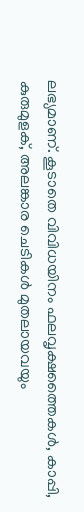ലഭ്യമാണ്. കൂടാതെ വിവിധയിനം ഫലവൃക്ഷത്തൈകൾ, കാപ്പി, കുരുമുളക്, അലങ്കാര ചെടികൾ മുതലായവയും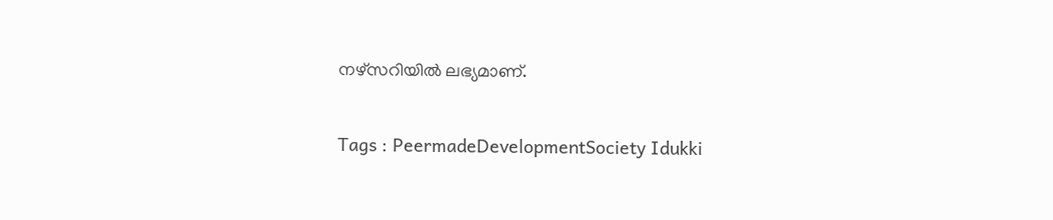നഴ്സറിയിൽ ലഭ്യമാണ്.

Tags : PeermadeDevelopmentSociety Idukki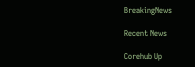BreakingNews

Recent News

Corehub Up